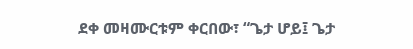ደቀ መዛሙርቱም ቀርበው፣ “ጌታ ሆይ፤ ጌታ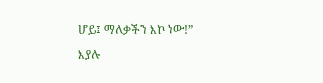ሆይ፤ ማለቃችን እኮ ነው!” እያሉ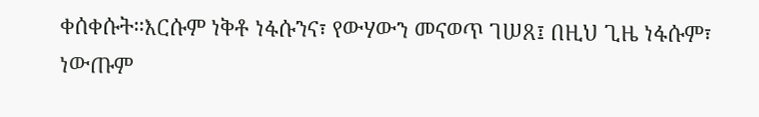ቀሰቀሱት።እርሱም ነቅቶ ነፋሱንና፣ የውሃውን መናወጥ ገሠጸ፤ በዚህ ጊዜ ነፋሱም፣ ነውጡም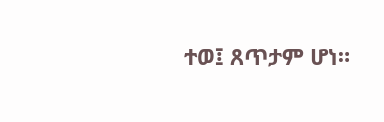ተወ፤ ጸጥታም ሆነ።